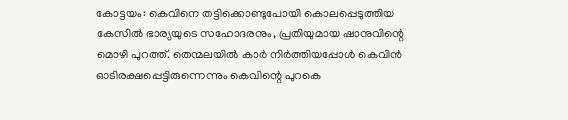കോട്ടയം: കെവിനെ തട്ടിക്കൊണ്ടുപോയി കൊലപ്പെടുത്തിയ കേസില്‍ ഭാര്യയുടെ സഹോദരനും, പ്രതിയുമായ ഷാനുവിന്റെ മൊഴി പുറത്ത്. തെന്മലയില്‍ കാര്‍ നിര്‍ത്തിയപ്പോള്‍ കെവിന്‍ ഓടിരക്ഷപ്പെട്ടിരുന്നെന്നും കെവിന്റെ പുറകെ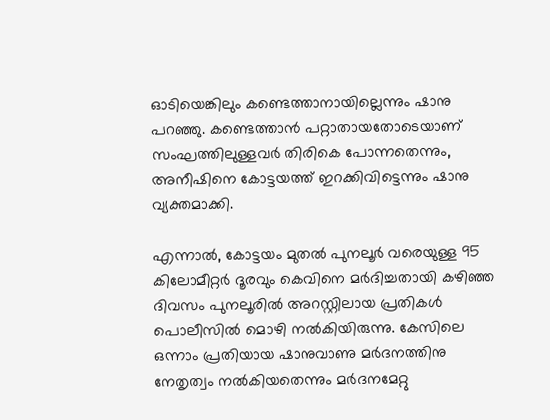ഓടിയെങ്കിലും കണ്ടെത്താനായില്ലെന്നും ഷാനു പറഞ്ഞു. കണ്ടെത്താന്‍ പറ്റാതായതോടെയാണ് സംഘത്തിലുള്ളവര്‍ തിരികെ പോന്നതെന്നും, അനീഷിനെ കോട്ടയത്ത് ഇറക്കിവിട്ടെന്നും ഷാനു വ്യക്തമാക്കി.

എന്നാല്‍, കോട്ടയം മുതല്‍ പുനലൂര്‍ വരെയുള്ള 95 കിലോമീറ്റര്‍ ദൂരവും കെവിനെ മര്‍ദിച്ചതായി കഴിഞ്ഞ ദിവസം പുനലൂരില്‍ അറസ്റ്റിലായ പ്രതികള്‍ പൊലീസില്‍ മൊഴി നല്‍കിയിരുന്നു. കേസിലെ ഒന്നാം പ്രതിയായ ഷാനുവാണു മര്‍ദനത്തിനു നേതൃത്വം നല്‍കിയതെന്നും മര്‍ദനമേറ്റു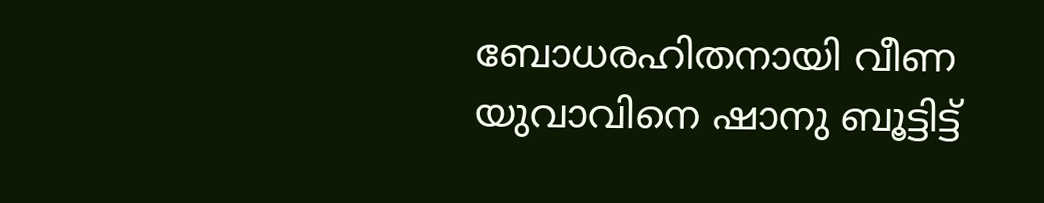ബോധരഹിതനായി വീണ യുവാവിനെ ഷാനു ബൂട്ടിട്ട്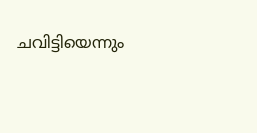ചവിട്ടിയെന്നും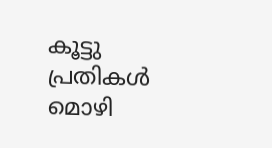കൂട്ടു പ്രതികള്‍ മൊഴി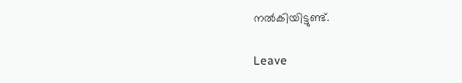നല്‍കിയിട്ടുണ്ട്.

Leave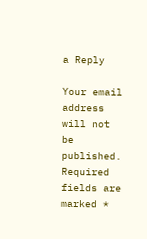a Reply

Your email address will not be published. Required fields are marked *